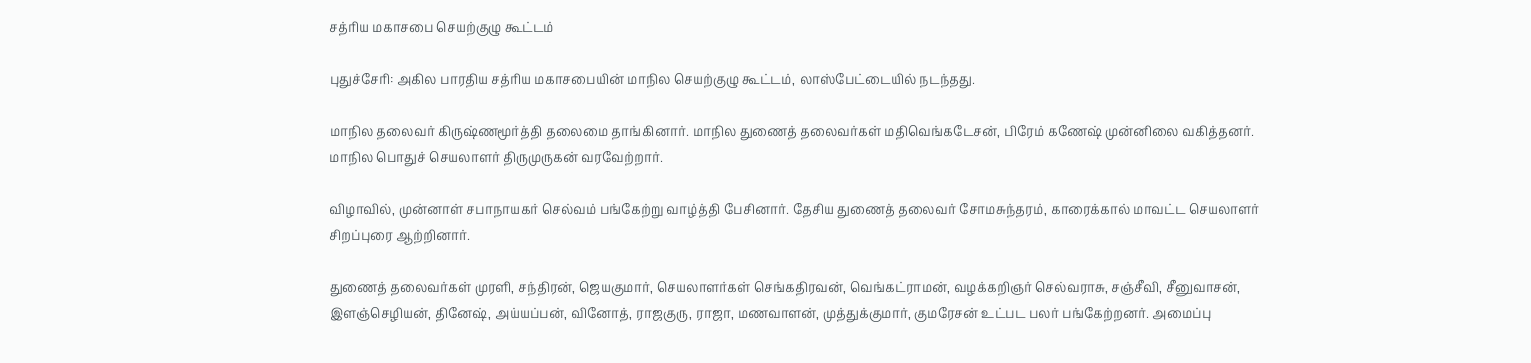சத்ரிய மகாசபை செயற்குழு கூட்டம்

புதுச்சேரி: அகில பாரதிய சத்ரிய மகாசபையின் மாநில செயற்குழு கூட்டம், லாஸ்பேட்டையில் நடந்தது.

மாநில தலைவர் கிருஷ்ணமூர்த்தி தலைமை தாங்கினார். மாநில துணைத் தலைவர்கள் மதிவெங்கடேசன், பிரேம் கணேஷ் முன்னிலை வகித்தனர். மாநில பொதுச் செயலாளர் திருமுருகன் வரவேற்றார்.

விழாவில், முன்னாள் சபாநாயகர் செல்வம் பங்கேற்று வாழ்த்தி பேசினார். தேசிய துணைத் தலைவர் சோமசுந்தரம், காரைக்கால் மாவட்ட செயலாளர் சிறப்புரை ஆற்றினார்.

துணைத் தலைவர்கள் முரளி, சந்திரன், ஜெயகுமார், செயலாளர்கள் செங்கதிரவன், வெங்கட்ராமன், வழக்கறிஞர் செல்வராசு, சஞ்சீவி, சீனுவாசன், இளஞ்செழியன், தினேஷ், அய்யப்பன், வினோத், ராஜகுரு, ராஜா, மணவாளன், முத்துக்குமார், குமரேசன் உட்பட பலர் பங்கேற்றனர். அமைப்பு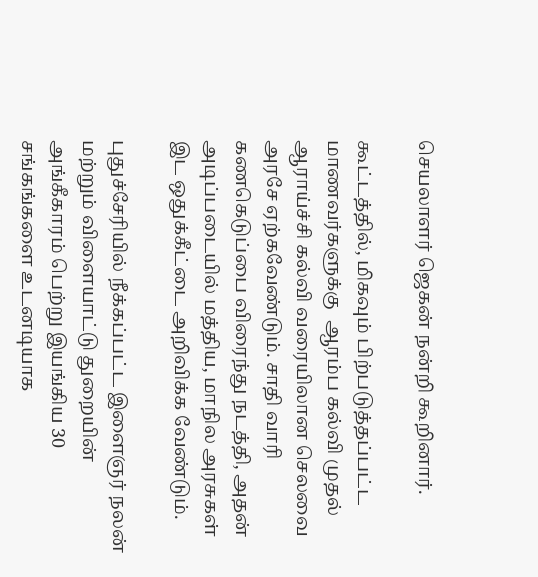செயலாளர் ஜெகன் நன்றி கூறினார்.

கூட்டத்தில், மிகவும் பிற்படுத்தப்பட்ட மாணவர்களுக்கு  ஆரம்ப கல்வி முதல் ஆராய்ச்சி கல்வி வரையிலான செலவை அரசே ஏற்கவேண்டும். சாதி வாரி கணகெடுப்பை விரைந்து நடத்தி, அதன் அடிப்படையில் மத்திய, மாநில அரசுகள் இட ஒதுக்கீட்டை அறிவிக்க வேண்டும்.

புதுச்சேரியில் நீக்கப்பட்ட இளைஞர் நலன் மற்றும் விளையாட்டு துறையின் அங்கீகாரம் பெற்று இயங்கிய 30 சங்கங்களை உடனடியாக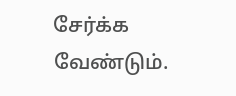சேர்க்க வேண்டும்.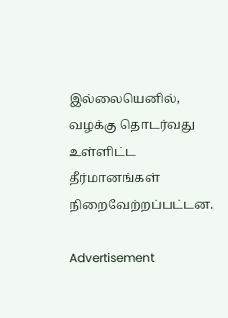இல்லையெனில், வழக்கு தொடர்வது உள்ளிட்ட தீர்மானங்கள் நிறைவேற்றப்பட்டன.

Advertisement